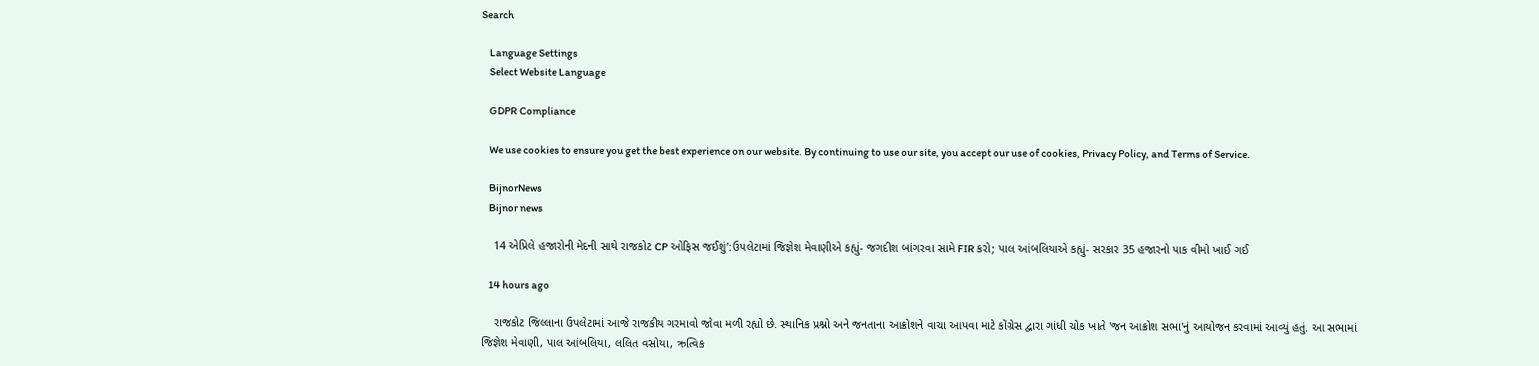Search

    Language Settings
    Select Website Language

    GDPR Compliance

    We use cookies to ensure you get the best experience on our website. By continuing to use our site, you accept our use of cookies, Privacy Policy, and Terms of Service.

    BijnorNews
    Bijnor news

    14 એપ્રિલે હજારોની મેદની સાથે રાજકોટ CP ઓફિસ જઈશું’:ઉપલેટામાં જિજ્ઞેશ મેવાણીએ કહ્યું- જગદીશ બાંગરવા સામે FIR કરો; પાલ આંબલિયાએ કહ્યું- સરકાર 35 હજારનો પાક વીમો ખાઈ ગઈ

    14 hours ago

    રાજકોટ જિલ્લાના ઉપલેટામાં આજે રાજકીય ગરમાવો જોવા મળી રહ્યો છે. સ્થાનિક પ્રશ્નો અને જનતાના આક્રોશને વાચા આપવા માટે કોંગ્રેસ દ્વારા ગાંધી ચોક ખાતે 'જન આક્રોશ સભા'નું આયોજન કરવામાં આવ્યું હતું. આ સભામાં જિજ્ઞેશ મેવાણી, પાલ આંબલિયા, લલિત વસોયા, ઋત્વિક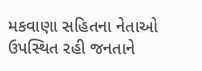મકવાણા સહિતના નેતાઓ ઉપસ્થિત રહી જનતાને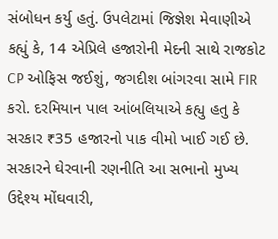સંબોધન કર્યુ હતું. ઉપલેટામાં જિજ્ઞેશ મેવાણીએ કહ્યું કે, 14 એપ્રિલે હજારોની મેદની સાથે રાજકોટ CP ઓફિસ જઈશું, જગદીશ બાંગરવા સામે FIR કરો. દરમિયાન પાલ આંબલિયાએ કહ્યુ હતુ કે સરકાર ₹35 હજારનો પાક વીમો ખાઈ ગઈ છે. સરકારને ઘેરવાની રણનીતિ આ સભાનો મુખ્ય ઉદ્દેશ્ય મોંઘવારી,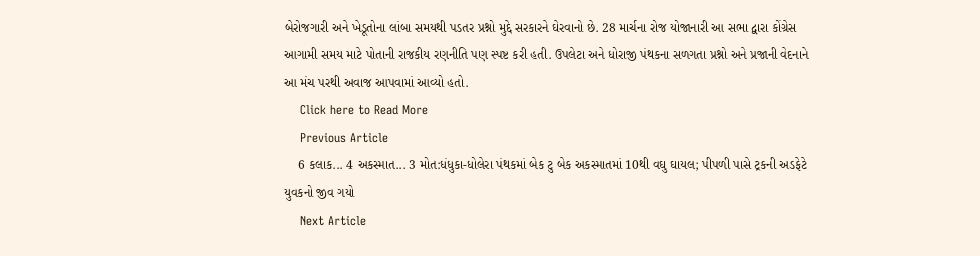બેરોજગારી અને ખેડૂતોના લાંબા સમયથી પડતર પ્રશ્નો મુદ્દે સરકારને ઘેરવાનો છે. 28 માર્ચના રોજ યોજાનારી આ સભા દ્વારા કોંગ્રેસ આગામી સમય માટે પોતાની રાજકીય રણનીતિ પણ સ્પષ્ટ કરી હતી. ઉપલેટા અને ધોરાજી પંથકના સળગતા પ્રશ્નો અને પ્રજાની વેદનાને આ મંચ પરથી અવાજ આપવામાં આવ્યો હતો.
    Click here to Read More
    Previous Article
    6 કલાક... 4 અકસ્માત... 3 મોત:ધંધુકા-ધોલેરા પંથકમાં બેક ટુ બેક અકસ્માતમાં 10થી વઘુ ઘાયલ; પીપળી પાસે ટ્રકની અડફેટે યુવકનો જીવ ગયો
    Next Article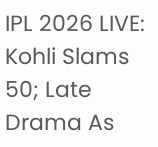IPL 2026 LIVE: Kohli Slams 50; Late Drama As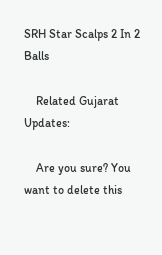SRH Star Scalps 2 In 2 Balls

    Related Gujarat Updates:

    Are you sure? You want to delete this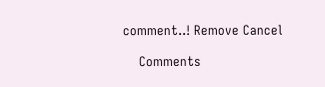comment..! Remove Cancel

    Comments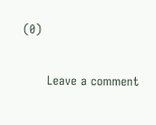(0)

      Leave a comment